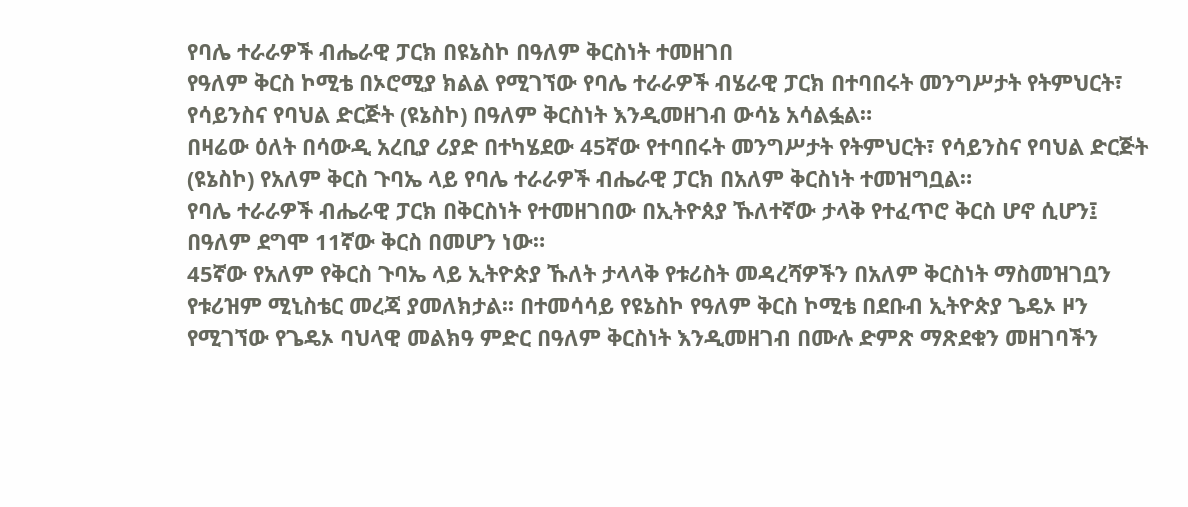የባሌ ተራራዎች ብሔራዊ ፓርክ በዩኔስኮ በዓለም ቅርስነት ተመዘገበ
የዓለም ቅርስ ኮሚቴ በኦሮሚያ ክልል የሚገኘው የባሌ ተራራዎች ብሄራዊ ፓርክ በተባበሩት መንግሥታት የትምህርት፣ የሳይንስና የባህል ድርጅት (ዩኔስኮ) በዓለም ቅርስነት እንዲመዘገብ ውሳኔ አሳልፏል።
በዛሬው ዕለት በሳውዲ አረቢያ ሪያድ በተካሄደው 45ኛው የተባበሩት መንግሥታት የትምህርት፣ የሳይንስና የባህል ድርጅት (ዩኔስኮ) የአለም ቅርስ ጉባኤ ላይ የባሌ ተራራዎች ብሔራዊ ፓርክ በአለም ቅርስነት ተመዝግቧል።
የባሌ ተራራዎች ብሔራዊ ፓርክ በቅርስነት የተመዘገበው በኢትዮጰያ ኹለተኛው ታላቅ የተፈጥሮ ቅርስ ሆኖ ሲሆን፤ በዓለም ደግሞ 11ኛው ቅርስ በመሆን ነው።
45ኛው የአለም የቅርስ ጉባኤ ላይ ኢትዮጵያ ኹለት ታላላቅ የቱሪስት መዳረሻዎችን በአለም ቅርስነት ማስመዝገቧን የቱሪዝም ሚኒስቴር መረጃ ያመለክታል፡፡ በተመሳሳይ የዩኔስኮ የዓለም ቅርስ ኮሚቴ በደቡብ ኢትዮጵያ ጌዴኦ ዞን የሚገኘው የጌዴኦ ባህላዊ መልክዓ ምድር በዓለም ቅርስነት እንዲመዘገብ በሙሉ ድምጽ ማጽደቁን መዘገባችን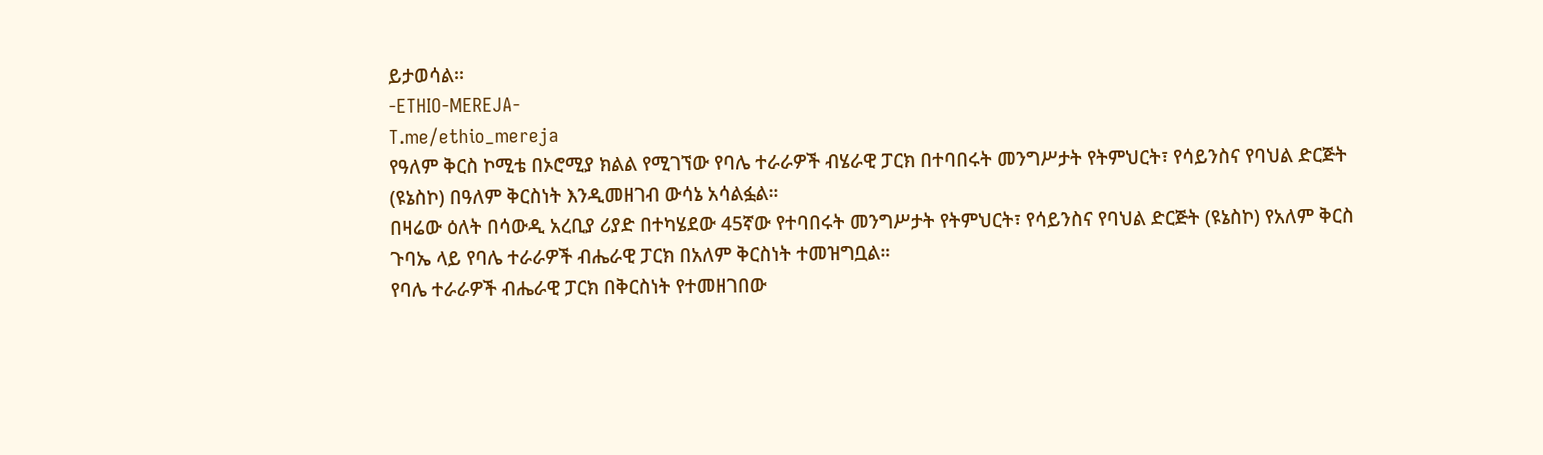ይታወሳል፡፡
-ETHIO-MEREJA-
T.me/ethio_mereja
የዓለም ቅርስ ኮሚቴ በኦሮሚያ ክልል የሚገኘው የባሌ ተራራዎች ብሄራዊ ፓርክ በተባበሩት መንግሥታት የትምህርት፣ የሳይንስና የባህል ድርጅት (ዩኔስኮ) በዓለም ቅርስነት እንዲመዘገብ ውሳኔ አሳልፏል።
በዛሬው ዕለት በሳውዲ አረቢያ ሪያድ በተካሄደው 45ኛው የተባበሩት መንግሥታት የትምህርት፣ የሳይንስና የባህል ድርጅት (ዩኔስኮ) የአለም ቅርስ ጉባኤ ላይ የባሌ ተራራዎች ብሔራዊ ፓርክ በአለም ቅርስነት ተመዝግቧል።
የባሌ ተራራዎች ብሔራዊ ፓርክ በቅርስነት የተመዘገበው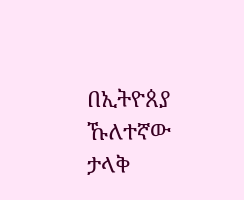በኢትዮጰያ ኹለተኛው ታላቅ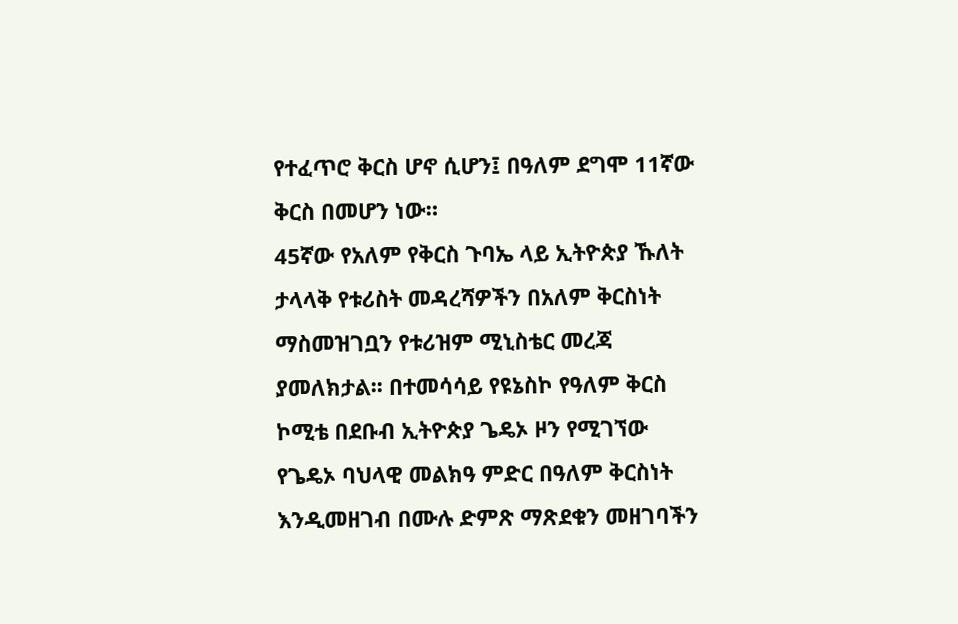የተፈጥሮ ቅርስ ሆኖ ሲሆን፤ በዓለም ደግሞ 11ኛው ቅርስ በመሆን ነው።
45ኛው የአለም የቅርስ ጉባኤ ላይ ኢትዮጵያ ኹለት ታላላቅ የቱሪስት መዳረሻዎችን በአለም ቅርስነት ማስመዝገቧን የቱሪዝም ሚኒስቴር መረጃ ያመለክታል፡፡ በተመሳሳይ የዩኔስኮ የዓለም ቅርስ ኮሚቴ በደቡብ ኢትዮጵያ ጌዴኦ ዞን የሚገኘው የጌዴኦ ባህላዊ መልክዓ ምድር በዓለም ቅርስነት እንዲመዘገብ በሙሉ ድምጽ ማጽደቁን መዘገባችን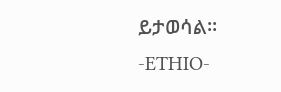ይታወሳል፡፡
-ETHIO-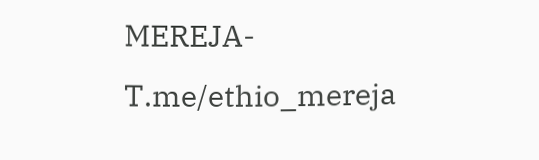MEREJA-
T.me/ethio_mereja